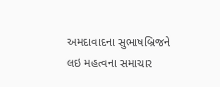અમદાવાદના સુભાષબ્રિજને લઇ મહત્વના સમાચાર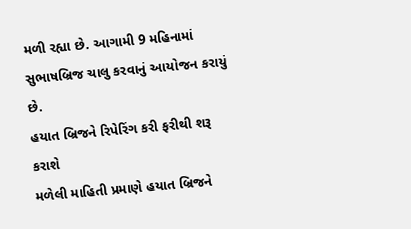મળી રહ્યા છે. આગામી 9 મહિનામાં સુભાષબ્રિજ ચાલુ કરવાનું આયોજન કરાયું છે.
હયાત બ્રિજને રિપેરિંગ કરી ફરીથી શરૂ કરાશે
મળેલી માહિતી પ્રમાણે હયાત બ્રિજને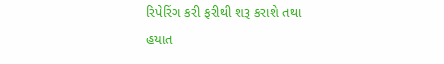રિપેરિંગ કરી ફરીથી શરૂ કરાશે તથા હયાત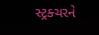સ્ટ્રક્ચરને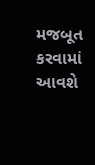મજબૂત કરવામાં આવશે